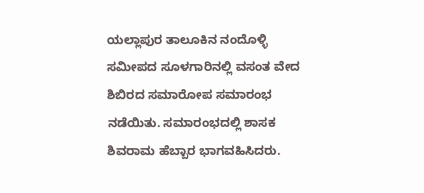ಯಲ್ಲಾಪುರ ತಾಲೂಕಿನ ನಂದೊಳ್ಳಿ ಸಮೀಪದ ಸೂಳಗಾರಿನಲ್ಲಿ ವಸಂತ ವೇದ ಶಿಬಿರದ ಸಮಾರೋಪ ಸಮಾರಂಭ ನಡೆಯಿತು. ಸಮಾರಂಭದಲ್ಲಿ ಶಾಸಕ ಶಿವರಾಮ ಹೆಬ್ಬಾರ ಭಾಗವಹಿಸಿದರು.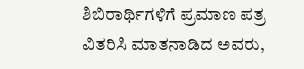ಶಿಬಿರಾರ್ಥಿಗಳಿಗೆ ಪ್ರಮಾಣ ಪತ್ರ ವಿತರಿಸಿ ಮಾತನಾಡಿದ ಅವರು,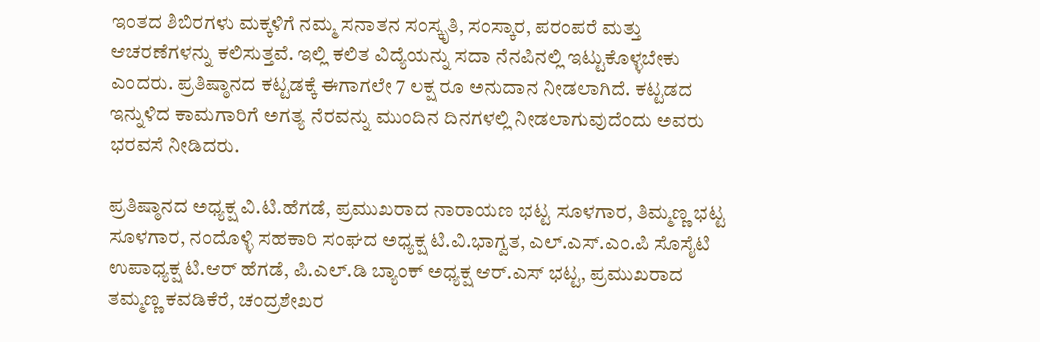ಇಂತದ ಶಿಬಿರಗಳು ಮಕ್ಕಳಿಗೆ ನಮ್ಮ ಸನಾತನ ಸಂಸ್ಕೃತಿ, ಸಂಸ್ಕಾರ, ಪರಂಪರೆ ಮತ್ತು ಆಚರಣೆಗಳನ್ನು ಕಲಿಸುತ್ತವೆ. ಇಲ್ಲಿ ಕಲಿತ ವಿದ್ಯೆಯನ್ನು ಸದಾ ನೆನಪಿನಲ್ಲಿ ಇಟ್ಟುಕೊಳ್ಳಬೇಕು ಎಂದರು. ಪ್ರತಿಷ್ಠಾನದ ಕಟ್ಟಡಕ್ಕೆ ಈಗಾಗಲೇ 7 ಲಕ್ಷ ರೂ ಅನುದಾನ ನೀಡಲಾಗಿದೆ. ಕಟ್ಟಡದ ಇನ್ನುಳಿದ ಕಾಮಗಾರಿಗೆ ಅಗತ್ಯ ನೆರವನ್ನು ಮುಂದಿನ ದಿನಗಳಲ್ಲಿ ನೀಡಲಾಗುವುದೆಂದು ಅವರು ಭರವಸೆ ನೀಡಿದರು.

ಪ್ರತಿಷ್ಠಾನದ ಅಧ್ಯಕ್ಷ ವಿ.ಟಿ.ಹೆಗಡೆ, ಪ್ರಮುಖರಾದ ನಾರಾಯಣ ಭಟ್ಟ ಸೂಳಗಾರ, ತಿಮ್ಮಣ್ಣ ಭಟ್ಟ ಸೂಳಗಾರ, ನಂದೊಳ್ಳಿ ಸಹಕಾರಿ ಸಂಘದ ಅಧ್ಯಕ್ಷ ಟಿ.ವಿ.ಭಾಗ್ವತ, ಎಲ್.ಎಸ್.ಎಂ.ಪಿ ಸೊಸೈಟಿ ಉಪಾಧ್ಯಕ್ಷ ಟಿ.ಆರ್ ಹೆಗಡೆ, ಪಿ.ಎಲ್.ಡಿ ಬ್ಯಾಂಕ್ ಅಧ್ಯಕ್ಷ ಆರ್.ಎಸ್ ಭಟ್ಟ, ಪ್ರಮುಖರಾದ ತಮ್ಮಣ್ಣ ಕವಡಿಕೆರೆ, ಚಂದ್ರಶೇಖರ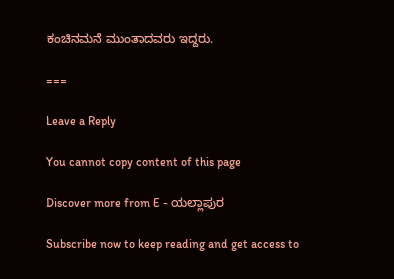ಕಂಚಿನಮನೆ ಮುಂತಾದವರು ಇದ್ದರು.

===

Leave a Reply

You cannot copy content of this page

Discover more from E - ಯಲ್ಲಾಪುರ

Subscribe now to keep reading and get access to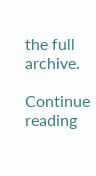the full archive.

Continue reading